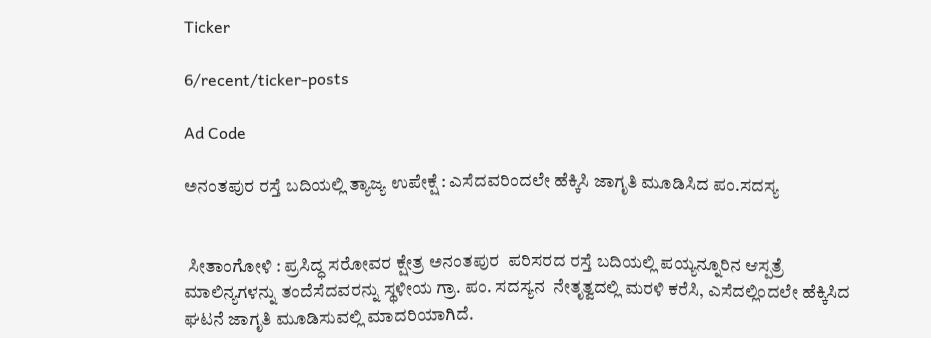Ticker

6/recent/ticker-posts

Ad Code

ಅನಂತಪುರ ರಸ್ತೆ ಬದಿಯಲ್ಲಿ ತ್ಯಾಜ್ಯ ಉಪೇಕ್ಷೆ : ಎಸೆದವರಿಂದಲೇ ಹೆಕ್ಕಿಸಿ ಜಾಗೃತಿ ಮೂಡಿಸಿದ ಪಂ.ಸದಸ್ಯ


 ಸೀತಾಂಗೋಳಿ : ಪ್ರಸಿದ್ಧ ಸರೋವರ ಕ್ಷೇತ್ರ ಅನಂತಪುರ  ಪರಿಸರದ ರಸ್ತೆ ಬದಿಯಲ್ಲಿ ಪಯ್ಯನ್ನೂರಿನ ಆಸ್ಪತ್ರೆ ಮಾಲಿನ್ಯಗಳನ್ನು ತಂದೆಸೆದವರನ್ನು ಸ್ಥಳೀಯ ಗ್ರಾ. ಪಂ. ಸದಸ್ಯನ  ನೇತೃತ್ವದಲ್ಲಿ ಮರಳಿ ಕರೆಸಿ, ಎಸೆದಲ್ಲಿಂದಲೇ ಹೆಕ್ಕಿಸಿದ ಘಟನೆ ಜಾಗೃತಿ ಮೂಡಿಸುವಲ್ಲಿ ಮಾದರಿಯಾಗಿದೆ.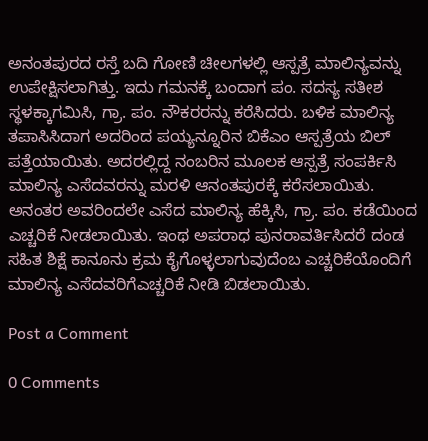ಅನಂತಪುರದ ರಸ್ತೆ ಬದಿ ಗೋಣಿ ಚೀಲಗಳಲ್ಲಿ ಆಸ್ಪತ್ರೆ ಮಾಲಿನ್ಯವನ್ನು ಉಪೇಕ್ಷಿಸಲಾಗಿತ್ತು. ಇದು ಗಮನಕ್ಕೆ ಬಂದಾಗ ಪಂ. ಸದಸ್ಯ ಸತೀಶ ಸ್ಥಳಕ್ಕಾಗಮಿಸಿ, ಗ್ರಾ. ಪಂ. ನೌಕರರನ್ನು ಕರೆಸಿದರು. ಬಳಿಕ ಮಾಲಿನ್ಯ ತಪಾಸಿಸಿದಾಗ ಅದರಿಂದ ಪಯ್ಯನ್ನೂರಿನ ಬಿಕೆಎಂ ಆಸ್ಪತ್ರೆಯ ಬಿಲ್ ಪತ್ತೆಯಾಯಿತು. ಅದರಲ್ಲಿದ್ದ ನಂಬರಿನ ಮೂಲಕ ಆಸ್ಪತ್ರೆ ಸಂಪರ್ಕಿಸಿ ಮಾಲಿನ್ಯ ಎಸೆದವರನ್ನು ಮರಳಿ ಆನಂತಪುರಕ್ಕೆ ಕರೆಸಲಾಯಿತು. ಅನಂತರ ಅವರಿಂದಲೇ ಎಸೆದ ಮಾಲಿನ್ಯ ಹೆಕ್ಕಿಸಿ, ಗ್ರಾ. ಪಂ. ಕಡೆಯಿಂದ ಎಚ್ಚರಿಕೆ ನೀಡಲಾಯಿತು. ಇಂಥ ಅಪರಾಧ ಪುನರಾವರ್ತಿಸಿದರೆ ದಂಡ  ಸಹಿತ ಶಿಕ್ಷೆ ಕಾನೂನು ಕ್ರಮ ಕೈಗೊಳ್ಳಲಾಗುವುದೆಂಬ ಎಚ್ಚರಿಕೆಯೊಂದಿಗೆ ಮಾಲಿನ್ಯ ಎಸೆದವರಿಗೆಎಚ್ಚರಿಕೆ ನೀಡಿ ಬಿಡಲಾಯಿತು.

Post a Comment

0 Comments